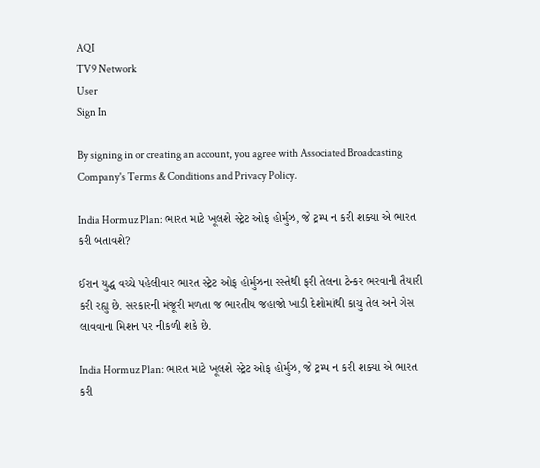AQI
TV9 Network
User
Sign In

By signing in or creating an account, you agree with Associated Broadcasting Company's Terms & Conditions and Privacy Policy.

India Hormuz Plan: ભારત માટે ખૂલશે સ્ટ્રેટ ઓફ હોર્મુઝ, જે ટ્રમ્પ ન કરી શક્યા એ ભારત કરી બતાવશે?

ઈરાન યુદ્ધ વચ્ચે પહેલીવાર ભારત સ્ટ્રેટ ઓફ હોર્મુઝના રસ્તેથી ફરી તેલના ટેન્કર ભરવાની તૈયારી કરી રહ્યુ છે. સરકારની મંજૂરી મળતા જ ભારતીય જહાજો ખાડી દેશોમાંથી કાચુ તેલ અને ગેસ લાવવાના મિશન પર નીકળી શકે છે.

India Hormuz Plan: ભારત માટે ખૂલશે સ્ટ્રેટ ઓફ હોર્મુઝ, જે ટ્રમ્પ ન કરી શક્યા એ ભારત કરી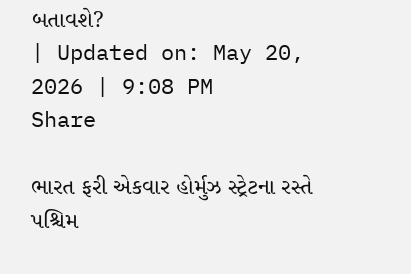બતાવશે?
| Updated on: May 20, 2026 | 9:08 PM
Share

ભારત ફરી એકવાર હોર્મુઝ સ્ટ્રેટના રસ્તે પશ્ચિમ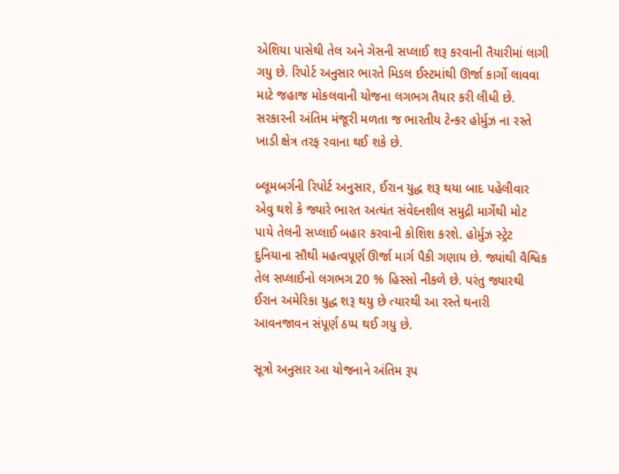એશિયા પાસેથી તેલ અને ગેસની સપ્લાઈ શરૂ કરવાની તૈયારીમાં લાગી ગયુ છે. રિપોર્ટ અનુસાર ભારતે મિડલ ઈસ્ટમાંથી ઊર્જા કાર્ગો લાવવા માટે જહાજ મોકલવાની યોજના લગભગ તૈયાર કરી લીધી છે. સરકારની અંતિમ મંજૂરી મળતા જ ભારતીય ટેન્કર હોર્મુઝ ના રસ્તે ખાડી ક્ષેત્ર તરફ રવાના થઈ શકે છે.

બ્લૂમબર્ગની રિપોર્ટ અનુસાર, ઈરાન યુદ્ધ શરૂ થયા બાદ પહેલીવાર એવુ થશે કે જ્યારે ભારત અત્યંત સંવેદનશીલ સમુદ્રી માર્ગેથી મોટ પાયે તેલની સપ્લાઈ બહાર કરવાની કોશિશ કરશે. હોર્મુઝ સ્ટ્રેટ દુનિયાના સૌથી મહત્વપૂર્ણ ઊર્જા માર્ગ પૈકી ગણાય છે. જ્યાંથી વૈશ્વિક તેલ સપ્લાઈનો લગભગ 20 % હિસ્સો નીકળે છે. પરંતુ જ્યારથી ઈરાન અમેરિકા યુદ્ધ શરૂ થયુ છે ત્યારથી આ રસ્તે થનારી આવનજાવન સંપૂર્ણ ઠપ્પ થઈ ગયુ છે.

સૂત્રો અનુસાર આ યોજનાને અંતિમ રૂપ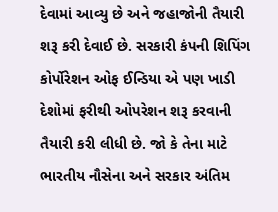દેવામાં આવ્યુ છે અને જહાજોની તૈયારી શરૂ કરી દેવાઈ છે. સરકારી કંપની શિપિંગ કોર્પોરેશન ઓફ ઈન્ડિયા એ પણ ખાડી દેશોમાં ફરીથી ઓપરેશન શરૂ કરવાની તૈયારી કરી લીધી છે. જો કે તેના માટે ભારતીય નૌસેના અને સરકાર અંતિમ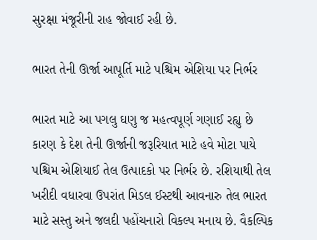સુરક્ષા મંજૂરીની રાહ જોવાઈ રહી છે.

ભારત તેની ઊર્જા આપૂર્તિ માટે પશ્ચિમ એશિયા પર નિર્ભર

ભારત માટે આ પગલુ ઘણુ જ મહત્વપૂર્ણ ગણાઈ રહ્યુ છે કારણ કે દેશ તેની ઊર્જાની જરૂરિયાત માટે હવે મોટા પાયે પશ્ચિમ એશિયાઈ તેલ ઉત્પાદકો પર નિર્ભર છે. રશિયાથી તેલ ખરીદી વધારવા ઉપરાંત મિડલ ઈસ્ટથી આવનારુ તેલ ભારત માટે સસ્તુ અને જલદી પહોંચનારો વિકલ્પ મનાય છે. વૈકલ્પિક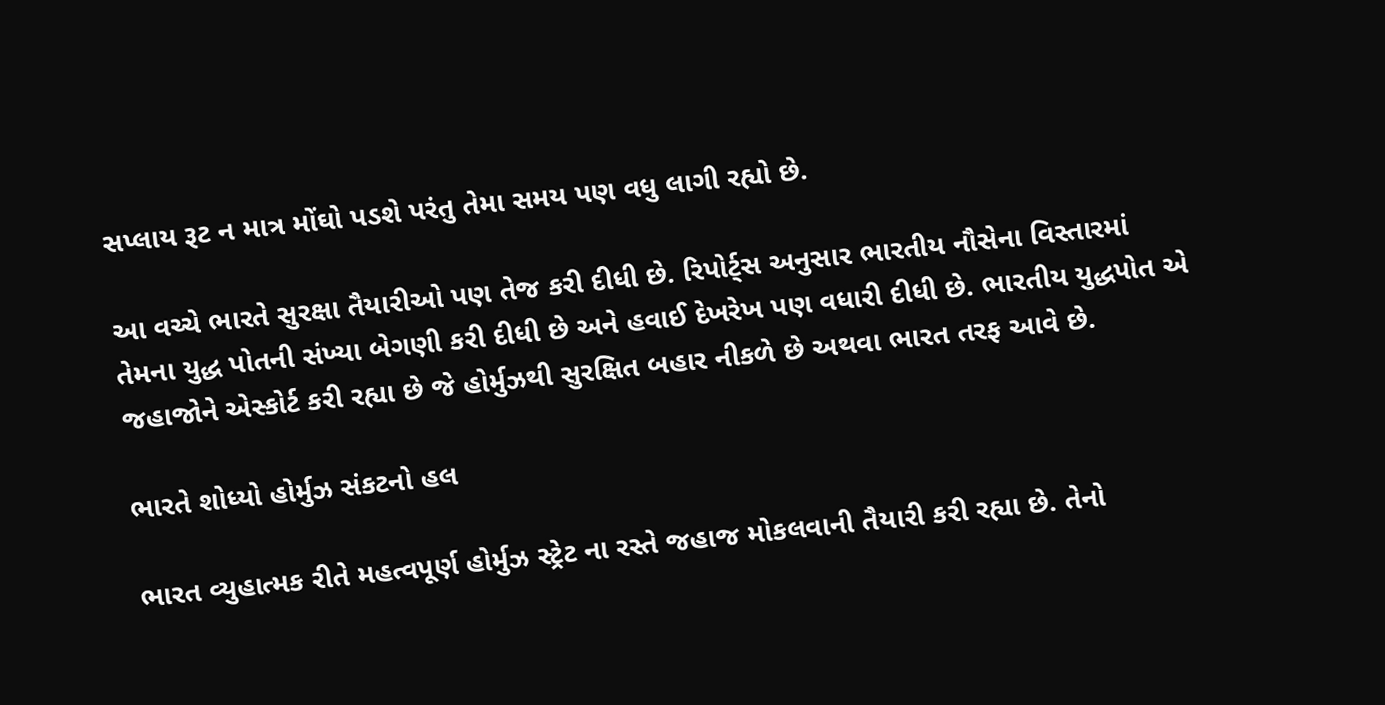સપ્લાય રૂટ ન માત્ર મોંઘો પડશે પરંતુ તેમા સમય પણ વધુ લાગી રહ્યો છે.

આ વચ્ચે ભારતે સુરક્ષા તૈયારીઓ પણ તેજ કરી દીધી છે. રિપોર્ટ્સ અનુસાર ભારતીય નૌસેના વિસ્તારમાં તેમના યુદ્ધ પોતની સંખ્યા બેગણી કરી દીધી છે અને હવાઈ દેખરેખ પણ વધારી દીધી છે. ભારતીય યુદ્ધપોત એ જહાજોને એસ્કોર્ટ કરી રહ્યા છે જે હોર્મુઝથી સુરક્ષિત બહાર નીકળે છે અથવા ભારત તરફ આવે છે.

ભારતે શોધ્યો હોર્મુઝ સંકટનો હલ

ભારત વ્યુહાત્મક રીતે મહત્વપૂર્ણ હોર્મુઝ સ્ટ્રેટ ના રસ્તે જહાજ મોકલવાની તૈયારી કરી રહ્યા છે. તેનો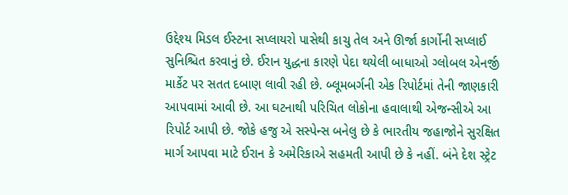ઉદ્દેશ્ય મિડલ ઈસ્ટના સપ્લાયરો પાસેથી કાચુ તેલ અને ઊર્જા કાર્ગોની સપ્લાઈ સુનિશ્ચિત કરવાનું છે. ઈરાન યુદ્ધના કારણે પેદા થયેલી બાધાઓ ગ્લોબલ એનર્જી માર્કેટ પર સતત દબાણ લાવી રહી છે. બ્લૂમબર્ગની એક રિપોર્ટમાં તેની જાણકારી આપવામાં આવી છે. આ ઘટનાથી પરિચિત લોકોના હવાલાથી એજન્સીએ આ રિપોર્ટ આપી છે. જોકે હજુ એ સસ્પેન્સ બનેલુ છે કે ભારતીય જહાજોને સુરક્ષિત માર્ગ આપવા માટે ઈરાન કે અમેરિકાએ સહમતી આપી છે કે નહીં. બંને દેશ સ્ટ્રેટ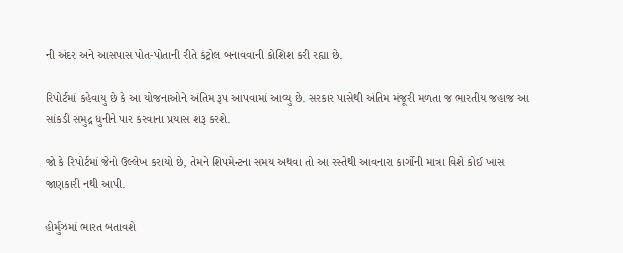ની અંદર અને આસપાસ પોત-પોતાની રીતે કંટ્રોલ બનાવવાની કોશિશ કરી રહ્યા છે.

રિપોર્ટમાં કહેવાયુ છે કે આ યોજનાઓને અંતિમ રૂપ આપવામાં આવ્યુ છે. સરકાર પાસેથી અંતિમ મંજૂરી મળતા જ ભારતીય જહાજ આ સાંકડી સમુદ્ર ધુનીને પાર કરવાના પ્રયાસ શરૂ કરશે.

જો કે રિપોર્ટમાં જેનો ઉલ્લેખ કરાયો છે, તેમને શિપમેન્ટના સમય અથવા તો આ રસ્તેથી આવનારા કાર્ગોની માત્રા વિશે કોઈ ખાસ જાણકારી નથી આપી.

હોર્મુઝમાં ભારત બતાવશે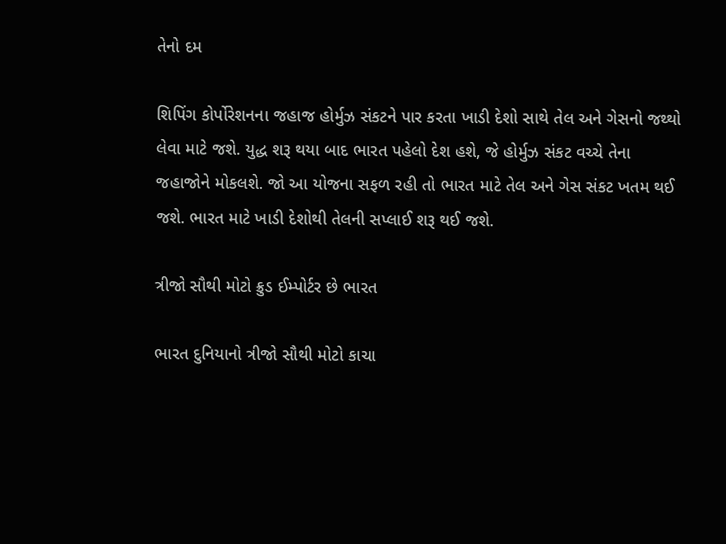તેનો દમ

શિપિંગ કોર્પોરેશનના જહાજ હોર્મુઝ સંકટને પાર કરતા ખાડી દેશો સાથે તેલ અને ગેસનો જથ્થો લેવા માટે જશે. યુદ્ધ શરૂ થયા બાદ ભારત પહેલો દેશ હશે, જે હોર્મુઝ સંકટ વચ્ચે તેના જહાજોને મોકલશે. જો આ યોજના સફળ રહી તો ભારત માટે તેલ અને ગેસ સંકટ ખતમ થઈ જશે. ભારત માટે ખાડી દેશોથી તેલની સપ્લાઈ શરૂ થઈ જશે.

ત્રીજો સૌથી મોટો ક્રુડ ઈમ્પોર્ટર છે ભારત

ભારત દુનિયાનો ત્રીજો સૌથી મોટો કાચા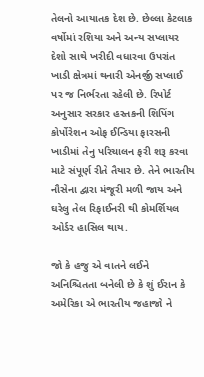તેલનો આયાતક દેશ છે. છેલ્લા કેટલાક વર્ષોમાં રશિયા અને અન્ય સપ્લાયર દેશો સાથે ખરીદી વધારવા ઉપરાંત ખાડી ક્ષેત્રમાં થનારી એનર્જી સપ્લાઈ પર જ નિર્ભરતા રહેલી છે. રિપોર્ટ અનુસાર સરકાર હસ્તકની શિપિંગ કોર્પોરેશન ઓફ ઈન્ડિયા ફારસની ખાડીમાં તેનુ પરિચાલન ફરી શરૂ કરવા માટે સંપૂર્ણ રીતે તૈયાર છે. તેને ભારતીય નૌસેના દ્વારા મંજૂરી મળી જાય અને ઘરેલુ તેલ રિફાઈનરી થી કોમર્શિયલ ઓર્ડર હાસિલ થાય.

જો કે હજુ એ વાતને લઈને અનિશ્ચિતતા બનેલી છે કે શું ઈરાન કે અમેરિકા એ ભારતીય જહાજો ને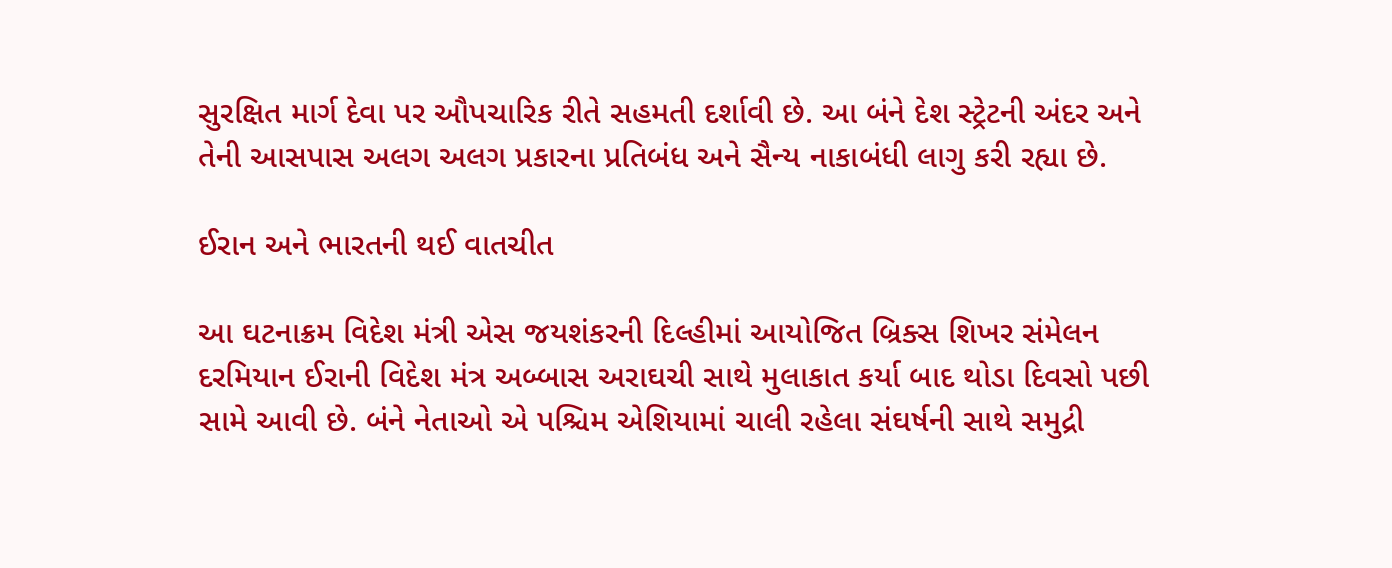સુરક્ષિત માર્ગ દેવા પર ઔપચારિક રીતે સહમતી દર્શાવી છે. આ બંને દેશ સ્ટ્રેટની અંદર અને તેની આસપાસ અલગ અલગ પ્રકારના પ્રતિબંધ અને સૈન્ય નાકાબંધી લાગુ કરી રહ્યા છે.

ઈરાન અને ભારતની થઈ વાતચીત

આ ઘટનાક્રમ વિદેશ મંત્રી એસ જયશંકરની દિલ્હીમાં આયોજિત બ્રિક્સ શિખર સંમેલન દરમિયાન ઈરાની વિદેશ મંત્ર અબ્બાસ અરાઘચી સાથે મુલાકાત કર્યા બાદ થોડા દિવસો પછી સામે આવી છે. બંને નેતાઓ એ પશ્ચિમ એશિયામાં ચાલી રહેલા સંઘર્ષની સાથે સમુદ્રી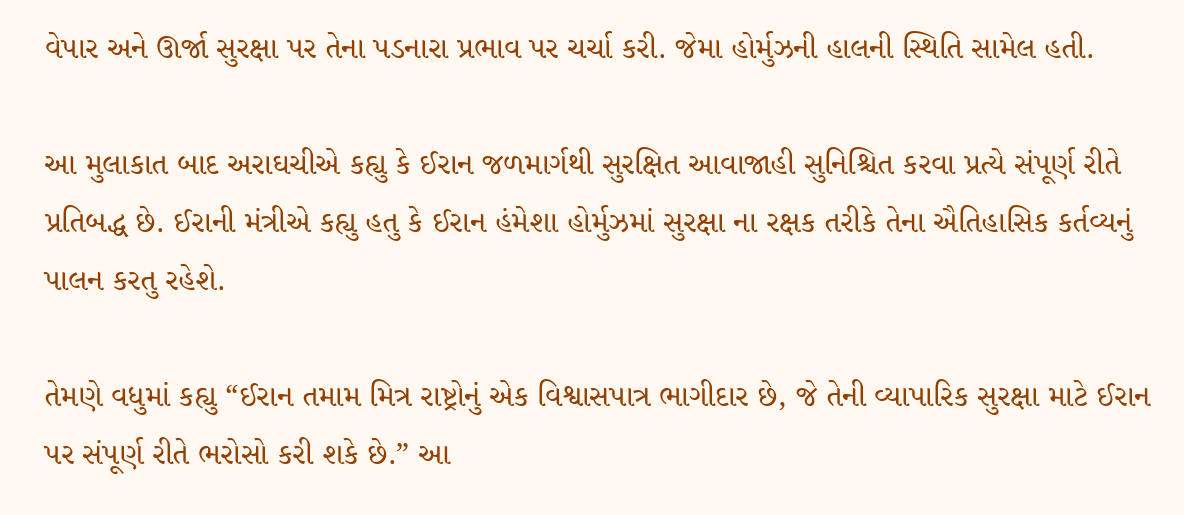વેપાર અને ઊર્જા સુરક્ષા પર તેના પડનારા પ્રભાવ પર ચર્ચા કરી. જેમા હોર્મુઝની હાલની સ્થિતિ સામેલ હતી.

આ મુલાકાત બાદ અરાઘચીએ કહ્યુ કે ઈરાન જળમાર્ગથી સુરક્ષિત આવાજાહી સુનિશ્ચિત કરવા પ્રત્યે સંપૂર્ણ રીતે પ્રતિબદ્ધ છે. ઈરાની મંત્રીએ કહ્યુ હતુ કે ઈરાન હંમેશા હોર્મુઝમાં સુરક્ષા ના રક્ષક તરીકે તેના ઐતિહાસિક કર્તવ્યનું પાલન કરતુ રહેશે.

તેમણે વધુમાં કહ્યુ “ઈરાન તમામ મિત્ર રાષ્ટ્રોનું એક વિશ્વાસપાત્ર ભાગીદાર છે, જે તેની વ્યાપારિક સુરક્ષા માટે ઈરાન પર સંપૂર્ણ રીતે ભરોસો કરી શકે છે.” આ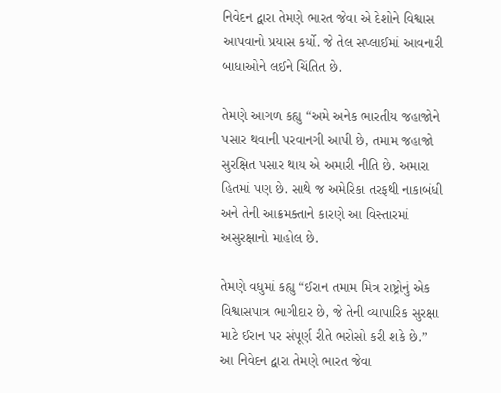નિવેદન દ્વારા તેમણે ભારત જેવા એ દેશોને વિશ્વાસ આપવાનો પ્રયાસ કર્યો. જે તેલ સપ્લાઈમાં આવનારી બાધાઓને લઈને ચિંતિત છે.

તેમણે આગળ કહ્યુ “અમે અનેક ભારતીય જહાજોને પસાર થવાની પરવાનગી આપી છે, તમામ જહાજો સુરક્ષિત પસાર થાય એ અમારી નીતિ છે. અમારા હિતમાં પણ છે. સાથે જ અમેરિકા તરફથી નાકાબંધી અને તેની આક્રમક્તાને કારણે આ વિસ્તારમાં અસુરક્ષાનો માહોલ છે.

તેમણે વધુમાં કહ્યુ “ઈરાન તમામ મિત્ર રાષ્ટ્રોનું એક વિશ્વાસપાત્ર ભાગીદાર છે, જે તેની વ્યાપારિક સુરક્ષા માટે ઈરાન પર સંપૂર્ણ રીતે ભરોસો કરી શકે છે.” આ નિવેદન દ્વારા તેમણે ભારત જેવા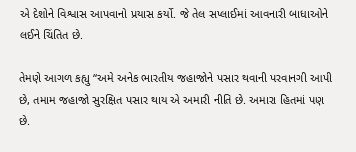એ દેશોને વિશ્વાસ આપવાનો પ્રયાસ કર્યો. જે તેલ સપ્લાઈમાં આવનારી બાધાઓને લઈને ચિંતિત છે.

તેમણે આગળ કહ્યુ “અમે અનેક ભારતીય જહાજોને પસાર થવાની પરવાનગી આપી છે, તમામ જહાજો સુરક્ષિત પસાર થાય એ અમારી નીતિ છે. અમારા હિતમાં પણ છે.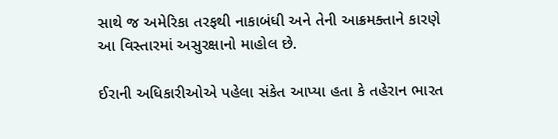સાથે જ અમેરિકા તરફથી નાકાબંધી અને તેની આક્રમક્તાને કારણે આ વિસ્તારમાં અસુરક્ષાનો માહોલ છે.

ઈરાની અધિકારીઓએ પહેલા સંકેત આપ્યા હતા કે તહેરાન ભારત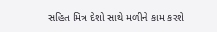સહિત મિત્ર દેશો સાથે મળીને કામ કરશે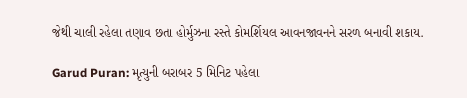જેથી ચાલી રહેલા તણાવ છતા હોર્મુઝના રસ્તે કોમર્શિયલ આવનજાવનને સરળ બનાવી શકાય.

Garud Puran: મૃત્યુની બરાબર 5 મિનિટ પહેલા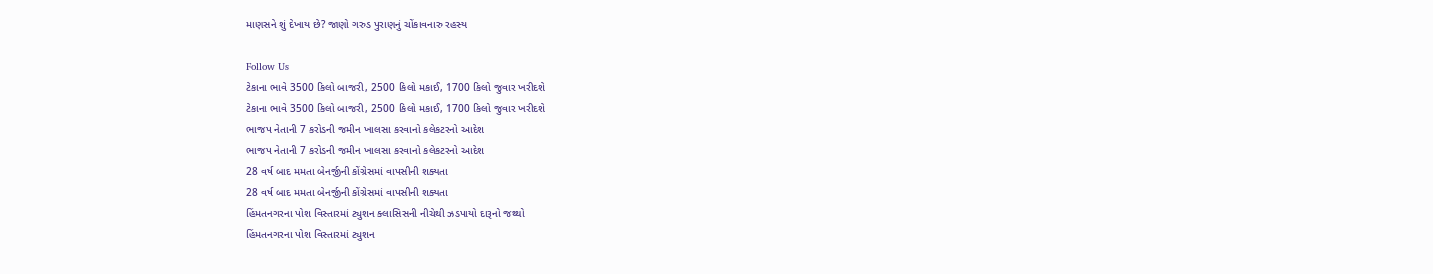માણસને શું દેખાય છે? જાણો ગરુડ પુરાણનું ચોંકાવનારુ રહસ્ય

Follow Us
ટેકાના ભાવે 3500 કિલો બાજરી, 2500 કિલો મકાઈ, 1700 કિલો જુવાર ખરીદશે
ટેકાના ભાવે 3500 કિલો બાજરી, 2500 કિલો મકાઈ, 1700 કિલો જુવાર ખરીદશે
ભાજપ નેતાની 7 કરોડની જમીન ખાલસા કરવાનો કલેકટરનો આદેશ
ભાજપ નેતાની 7 કરોડની જમીન ખાલસા કરવાનો કલેકટરનો આદેશ
28 વર્ષ બાદ મમતા બેનર્જીની કોંગ્રેસમાં વાપસીની શક્યતા
28 વર્ષ બાદ મમતા બેનર્જીની કોંગ્રેસમાં વાપસીની શક્યતા
હિંમતનગરના પોશ વિસ્તારમાં ટ્યુશન ક્લાસિસની નીચેથી ઝડપાયો દારૂનો જથ્થો
હિંમતનગરના પોશ વિસ્તારમાં ટ્યુશન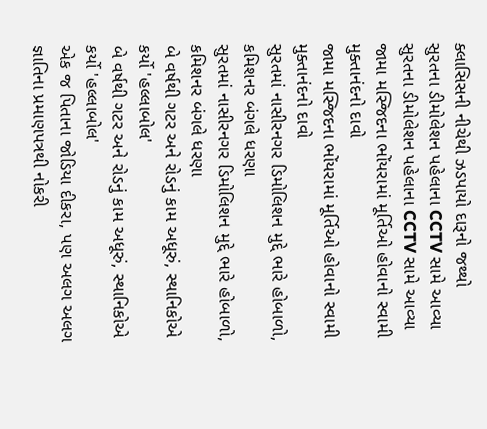ક્લાસિસની નીચેથી ઝડપાયો દારૂનો જથ્થો
સુરતના ડીમોલેશન પહેલાના CCTV સામે આવ્યા
સુરતના ડીમોલેશન પહેલાના CCTV સામે આવ્યા
જામા મસ્જિદના ભોંયરામાં મૂર્તિઓ હોવાનો સ્વામી મુક્તાનંદનો દાવો
જામા મસ્જિદના ભોંયરામાં મૂર્તિઓ હોવાનો સ્વામી મુક્તાનંદનો દાવો
સુરતમાં નાસીરનગર ડિમોલિશન મુદ્દે ભારે હોબાળો, કમિશનર બંગલે ધરણા
સુરતમાં નાસીરનગર ડિમોલિશન મુદ્દે ભારે હોબાળો, કમિશનર બંગલે ધરણા
બે વર્ષથી ગટર અને રોડનું કામ અધૂરું, સ્થાનિકોએ કર્યો 'હલ્લાબોલ'
બે વર્ષથી ગટર અને રોડનું કામ અધૂરું, સ્થાનિકોએ કર્યો 'હલ્લાબોલ'
એક જ પિતાના જોડિયા દીકરા, પણ અલગ અલગ જ્ઞાતિના પ્રમાણપત્રથી નોકરી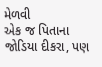મેળવી
એક જ પિતાના જોડિયા દીકરા, પણ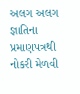અલગ અલગ જ્ઞાતિના પ્રમાણપત્રથી નોકરી મેળવી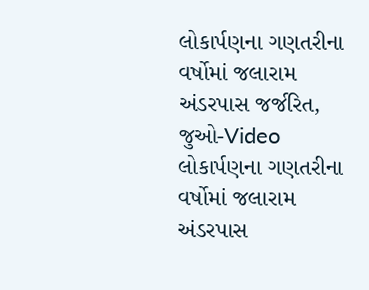લોકાર્પણના ગણતરીના વર્ષોમાં જલારામ અંડરપાસ જર્જરિત, જુઓ-Video
લોકાર્પણના ગણતરીના વર્ષોમાં જલારામ અંડરપાસ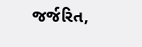જર્જરિત,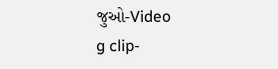જુઓ-Video
g clip-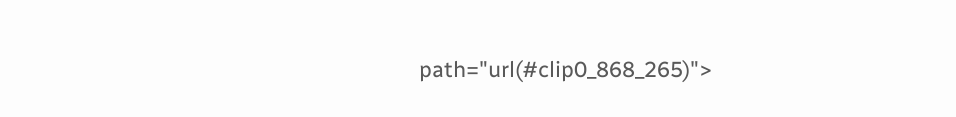path="url(#clip0_868_265)">